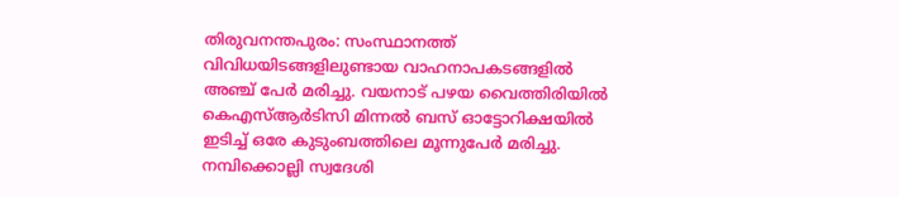തിരുവനന്തപുരം: സംസ്ഥാനത്ത് വിവിധയിടങ്ങളിലുണ്ടായ വാഹനാപകടങ്ങളിൽ അഞ്ച് പേർ മരിച്ചു. വയനാട് പഴയ വൈത്തിരിയിൽ കെഎസ്ആർടിസി മിന്നൽ ബസ് ഓട്ടോറിക്ഷയിൽ ഇടിച്ച് ഒരേ കുടുംബത്തിലെ മൂന്നുപേർ മരിച്ചു. നമ്പിക്കൊല്ലി സ്വദേശി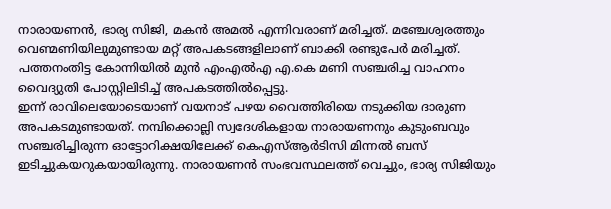നാരായണൻ, ഭാര്യ സിജി, മകൻ അമൽ എന്നിവരാണ് മരിച്ചത്. മഞ്ചേശ്വരത്തും വെണ്മണിയിലുമുണ്ടായ മറ്റ് അപകടങ്ങളിലാണ് ബാക്കി രണ്ടുപേർ മരിച്ചത്. പത്തനംതിട്ട കോന്നിയിൽ മുൻ എംഎൽഎ എ.കെ മണി സഞ്ചരിച്ച വാഹനം വൈദ്യുതി പോസ്റ്റിലിടിച്ച് അപകടത്തിൽപ്പെട്ടു.
ഇന്ന് രാവിലെയോടെയാണ് വയനാട് പഴയ വൈത്തിരിയെ നടുക്കിയ ദാരുണ അപകടമുണ്ടായത്. നമ്പിക്കൊല്ലി സ്വദേശികളായ നാരായണനും കുടുംബവും സഞ്ചരിച്ചിരുന്ന ഓട്ടോറിക്ഷയിലേക്ക് കെഎസ്ആർടിസി മിന്നൽ ബസ് ഇടിച്ചുകയറുകയായിരുന്നു. നാരായണൻ സംഭവസ്ഥലത്ത് വെച്ചും, ഭാര്യ സിജിയും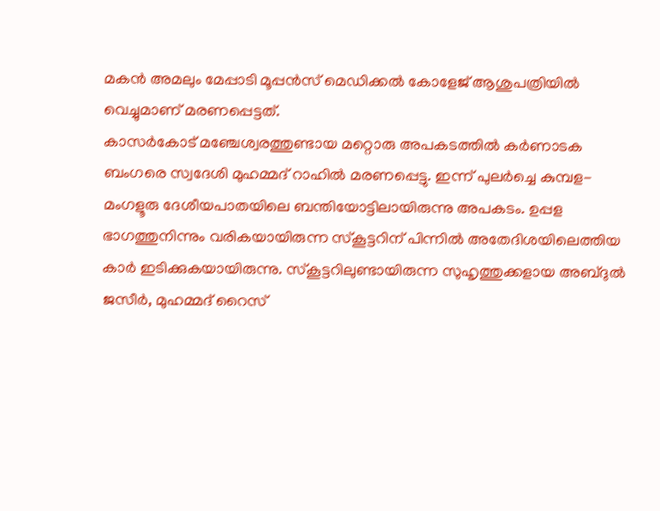മകൻ അമലും മേപ്പാടി മൂപ്പൻസ് മെഡിക്കൽ കോളേജ് ആശുപത്രിയിൽ വെച്ചുമാണ് മരണപ്പെട്ടത്.
കാസർകോട് മഞ്ചേശ്വരത്തുണ്ടായ മറ്റൊരു അപകടത്തിൽ കർണാടക ബംഗരെ സ്വദേശി മുഹമ്മദ് റാഹിൽ മരണപ്പെട്ടു. ഇന്ന് പുലർച്ചെ കുമ്പള-മംഗളൂരു ദേശീയപാതയിലെ ബന്തിയോട്ടിലായിരുന്നു അപകടം. ഉപ്പള ഭാഗത്തുനിന്നും വരികയായിരുന്ന സ്കൂട്ടറിന് പിന്നിൽ അതേദിശയിലെത്തിയ കാർ ഇടിക്കുകയായിരുന്നു. സ്കൂട്ടറിലുണ്ടായിരുന്ന സുഹൃത്തുക്കളായ അബ്ദുൽ ജസീർ, മുഹമ്മദ് റൈസ്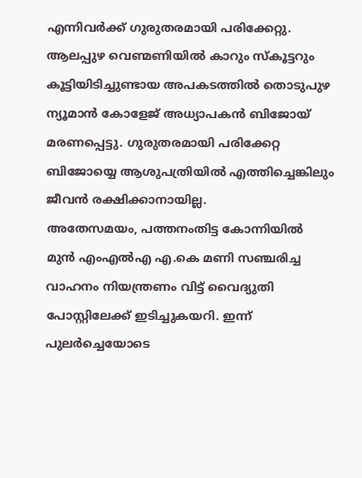എന്നിവർക്ക് ഗുരുതരമായി പരിക്കേറ്റു. ആലപ്പുഴ വെണ്മണിയിൽ കാറും സ്കൂട്ടറും കൂട്ടിയിടിച്ചുണ്ടായ അപകടത്തിൽ തൊടുപുഴ ന്യൂമാൻ കോളേജ് അധ്യാപകൻ ബിജോയ് മരണപ്പെട്ടു. ഗുരുതരമായി പരിക്കേറ്റ ബിജോയ്യെ ആശുപത്രിയിൽ എത്തിച്ചെങ്കിലും ജീവൻ രക്ഷിക്കാനായില്ല.
അതേസമയം, പത്തനംതിട്ട കോന്നിയിൽ മുൻ എംഎൽഎ എ.കെ മണി സഞ്ചരിച്ച വാഹനം നിയന്ത്രണം വിട്ട് വൈദ്യുതി പോസ്റ്റിലേക്ക് ഇടിച്ചുകയറി. ഇന്ന് പുലർച്ചെയോടെ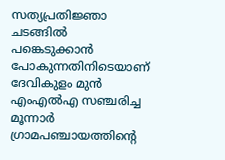സത്യപ്രതിജ്ഞാ ചടങ്ങിൽ പങ്കെടുക്കാൻ പോകുന്നതിനിടെയാണ് ദേവികുളം മുൻ എംഎൽഎ സഞ്ചരിച്ച മൂന്നാർ ഗ്രാമപഞ്ചായത്തിന്റെ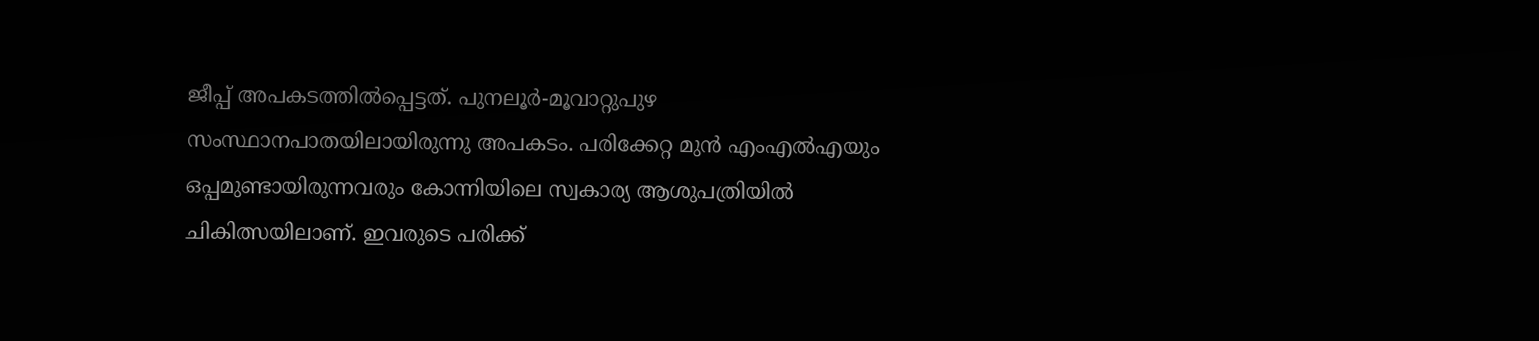ജീപ്പ് അപകടത്തിൽപ്പെട്ടത്. പുനലൂർ-മൂവാറ്റുപുഴ സംസ്ഥാനപാതയിലായിരുന്നു അപകടം. പരിക്കേറ്റ മുൻ എംഎൽഎയും ഒപ്പമുണ്ടായിരുന്നവരും കോന്നിയിലെ സ്വകാര്യ ആശുപത്രിയിൽ ചികിത്സയിലാണ്. ഇവരുടെ പരിക്ക്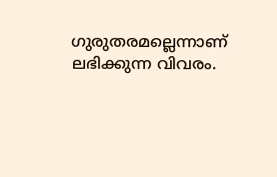ഗുരുതരമല്ലെന്നാണ് ലഭിക്കുന്ന വിവരം.